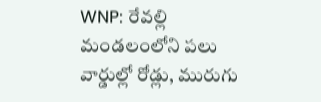WNP: రేవల్లి మండలంలోని పలు వార్డుల్లో రోడ్లు, మురుగు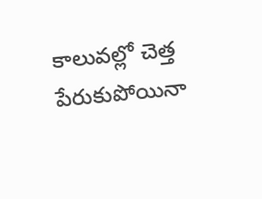కాలువల్లో చెత్త పేరుకుపోయినా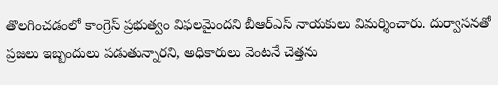తొలగించడంలో కాంగ్రెస్ ప్రభుత్వం విఫలమైందని బీఆర్ఎస్ నాయకులు విమర్శించారు. దుర్వాసనతో ప్రజలు ఇబ్బందులు పడుతున్నారని, అధికారులు వెంటనే చెత్తను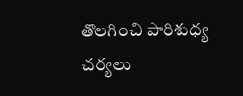తొలగించి పారిశుధ్య చర్యలు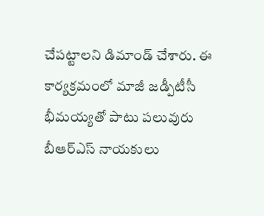చేపట్టాలని డిమాండ్ చేశారు. ఈ కార్యక్రమంలో మాజీ జడ్పీటీసీ భీమయ్యతో పాటు పలువురు బీఆర్ఎస్ నాయకులు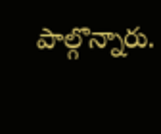పాల్గొన్నారు.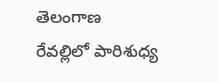తెలంగాణ
రేవల్లిలో పారిశుధ్య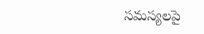సమస్యలపై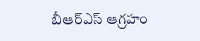బీఆర్ఎస్ ఆగ్రహం